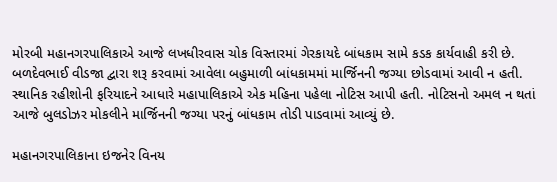મોરબી મહાનગરપાલિકાએ આજે લખધીરવાસ ચોક વિસ્તારમાં ગેરકાયદે બાંધકામ સામે કડક કાર્યવાહી કરી છે. બળદેવભાઈ વીડજા દ્વારા શરૂ કરવામાં આવેલા બહુમાળી બાંધકામમાં માર્જિનની જગ્યા છોડવામાં આવી ન હતી.
સ્થાનિક રહીશોની ફરિયાદને આધારે મહાપાલિકાએ એક મહિના પહેલા નોટિસ આપી હતી. નોટિસનો અમલ ન થતાં આજે બુલડોઝર મોકલીને માર્જિનની જગ્યા પરનું બાંધકામ તોડી પાડવામાં આવ્યું છે.

મહાનગરપાલિકાના ઇજનેર વિનય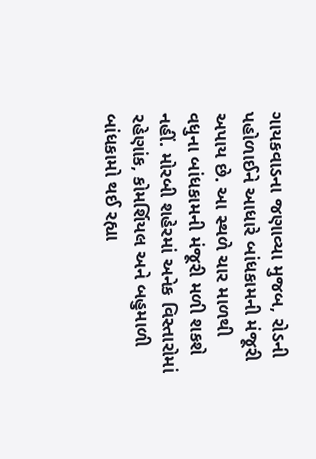ગાયકવાડના જણાવ્યા મુજબ, રોડની પહોળાઈને આધારે બાંધકામની મંજૂરી અપાય છે. આ સ્થળે ચાર માળથી વધુના બાંધકામની મંજૂરી મળી શકશે નહીં. મોરબી શહેરમાં અનેક વિસ્તારોમાં રહેણાંક, કોમર્શિયલ અને બહુમાળી બાંધકામો થઈ રહ્યા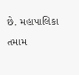છે. મહાપાલિકા તમામ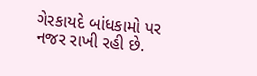ગેરકાયદે બાંધકામો પર નજર રાખી રહી છે.